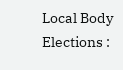Local Body Elections :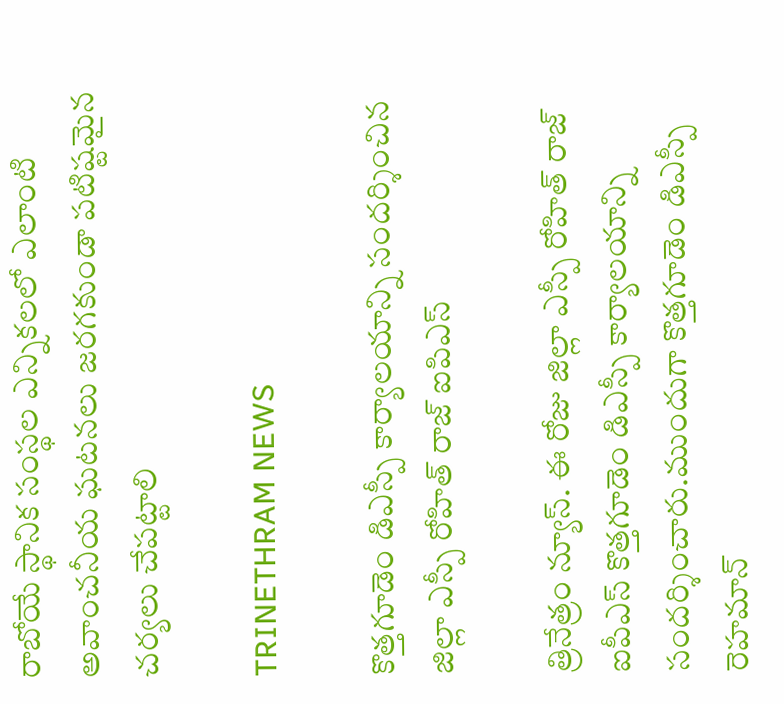రాబోయే స్థానిక సంస్థల ఎన్నికలలో ఎలాంటి అవాంచనీయ ఘటనలు జరగకుండా పటిష్టమైన చర్యలు చేపట్టాలి

TRINETHRAM NEWS

కొత్తగూడెం డిఎస్పీ కార్యాలయాన్ని సందర్శించిన జిల్లా ఎస్పీ రోహిత్ రాజ్ ఐపిఎస్

త్రినేత్రం న్యూస్. ఈ రోజు జిల్లా ఎస్పీ రోహిత్ రాజ్ ఐపీఎస్ కొత్తగూడెం డిఎస్పీ కార్యాలయాన్ని సందర్శించారు.ముందుగా కొత్తగూడెం డిఎస్పీ రెహమాన్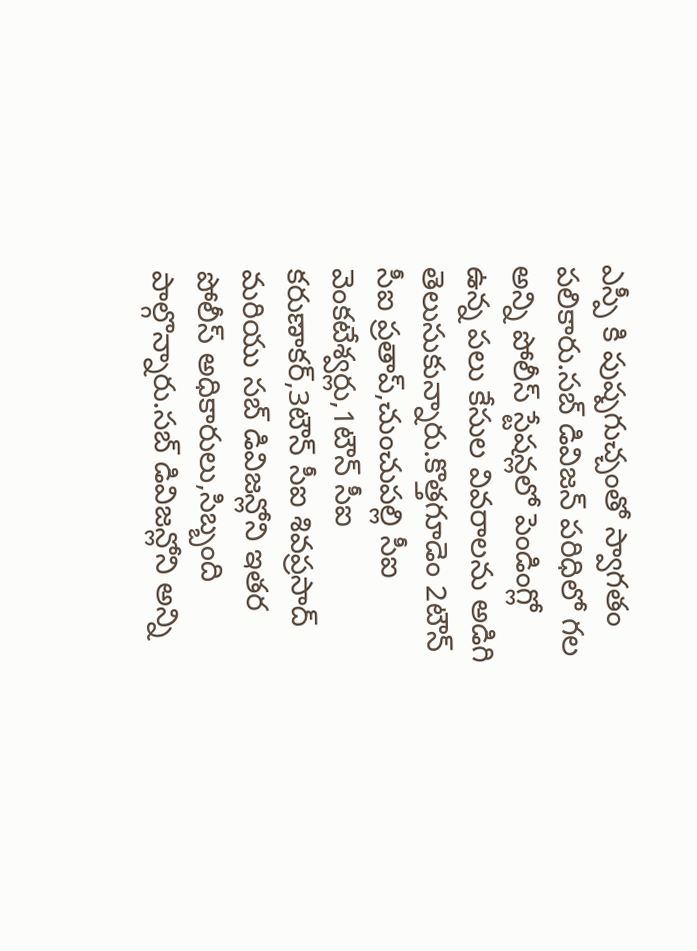ఎస్పీ కి పుష్పగుచ్చంతో స్వాగతం పలికారు.సబ్ డివిజన్ పరిధిలో గల అన్ని పోలీస్ స్టేషన్లలో పెండింగ్లో ఉన్న పలు కేసుల వివరాలను అడిగి తెలుసుకున్నారు.కొత్తగూడెం 2టౌన్ సీఐ ప్రతాప్,చుంచుపల్లి సీఐ వెంకటేశ్వర్లు,1టౌన్ సీఐ కరుణాకర్,3టౌన్ సీఐ శివప్రసాద్ మరియు సబ్ డివిజన్లోని ఇతర పోలీస్ అధికారులు,సిబ్బంది పాల్గొన్నారు.సబ్ డివిజన్లోని అన్ని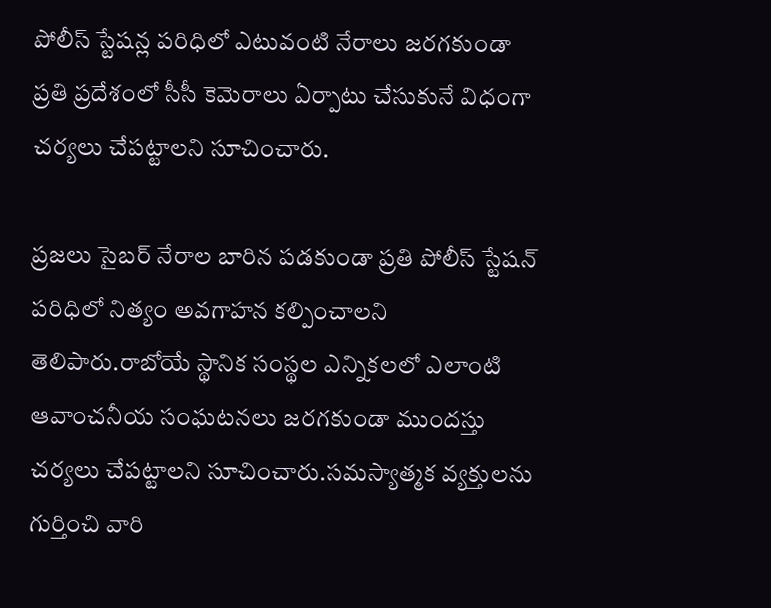పోలీస్ స్టేషన్ల పరిధిలో ఎటువంటి నేరాలు జరగకుండా ప్రతి ప్రదేశంలో సీసీ కెమెరాలు ఏర్పాటు చేసుకునే విధంగా చర్యలు చేపట్టాలని సూచించారు.

ప్రజలు సైబర్ నేరాల బారిన పడకుండా ప్రతి పోలీస్ స్టేషన్ పరిధిలో నిత్యం అవగాహన కల్పించాలని తెలిపారు.రాబోయే స్థానిక సంస్థల ఎన్నికలలో ఎలాంటి ఆవాంచనీయ సంఘటనలు జరగకుండా ముందస్తు చర్యలు చేపట్టాలని సూచించారు.సమస్యాత్మక వ్యక్తులను గుర్తించి వారి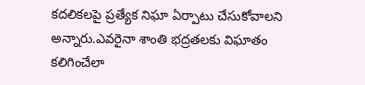కదలికలపై ప్రత్యేక నిఘా ఏర్పాటు చేసుకోవాలని అన్నారు.ఎవరైనా శాంతి భద్రతలకు విఘాతం కలిగించేలా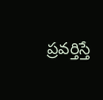ప్రవర్తిస్తే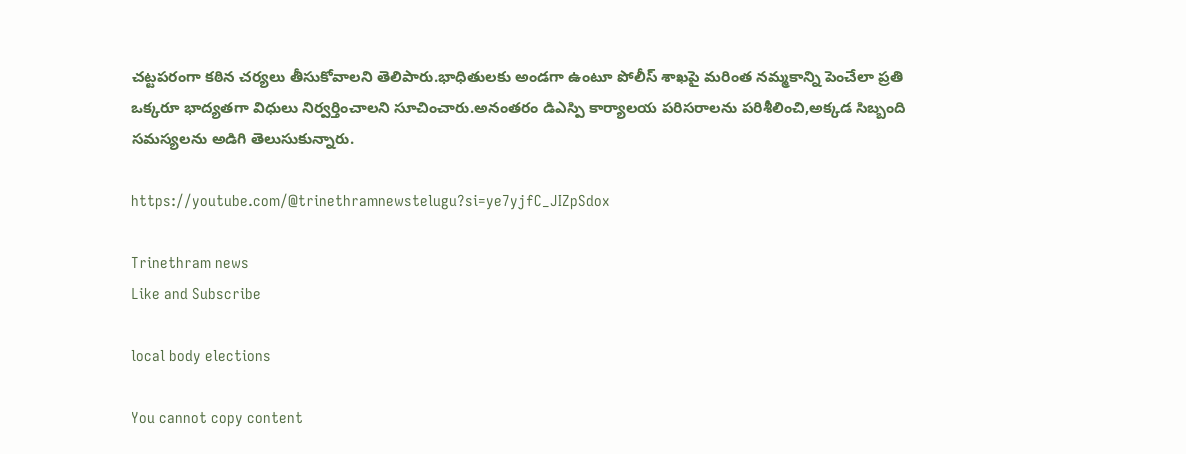చట్టపరంగా కఠిన చర్యలు తీసుకోవాలని తెలిపారు.భాధితులకు అండగా ఉంటూ పోలీస్ శాఖపై మరింత నమ్మకాన్ని పెంచేలా ప్రతి ఒక్కరూ భాద్యతగా విధులు నిర్వర్తించాలని సూచించారు.అనంతరం డిఎస్పి కార్యాలయ పరిసరాలను పరిశీలించి,అక్కడ సిబ్బంది సమస్యలను అడిగి తెలుసుకున్నారు.

https://youtube.com/@trinethramnewstelugu?si=ye7yjfC_JIZpSdox

Trinethram news
Like and Subscribe

local body elections

You cannot copy content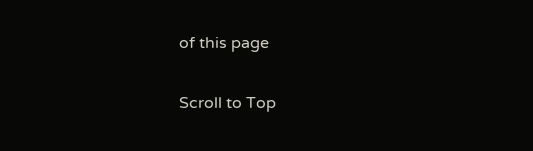of this page

Scroll to Top